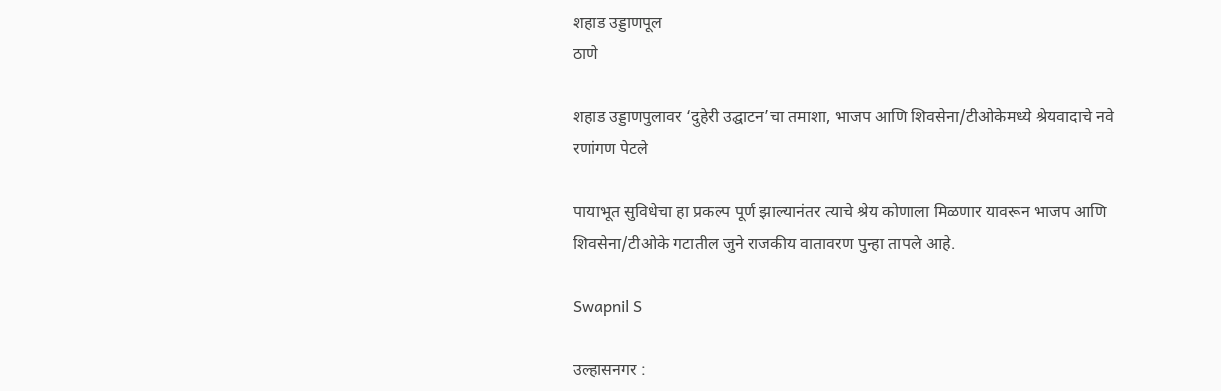शहाड उड्डाणपूल
ठाणे

शहाड उड्डाणपुलावर ‘दुहेरी उद्घाटन’चा तमाशा, भाजप आणि शिवसेना/टीओकेमध्ये श्रेयवादाचे नवे रणांगण पेटले

पायाभूत सुविधेचा हा प्रकल्प पूर्ण झाल्यानंतर त्याचे श्रेय कोणाला मिळणार यावरून भाजप आणि शिवसेना/टीओके गटातील जुने राजकीय वातावरण पुन्हा तापले आहे.

Swapnil S

उल्हासनगर :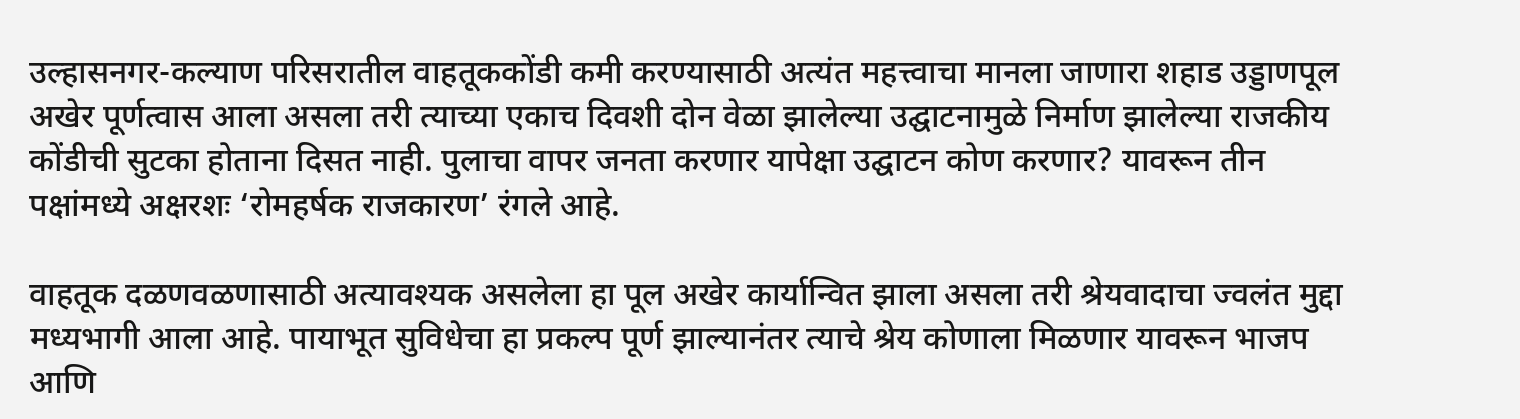उल्हासनगर-कल्याण परिसरातील वाहतूककोंडी कमी करण्यासाठी अत्यंत महत्त्वाचा मानला जाणारा शहाड उड्डाणपूल अखेर पूर्णत्वास आला असला तरी त्याच्या एकाच दिवशी दोन वेळा झालेल्या उद्घाटनामुळे निर्माण झालेल्या राजकीय कोंडीची सुटका होताना दिसत नाही. पुलाचा वापर जनता करणार यापेक्षा उद्घाटन कोण करणार? यावरून तीन पक्षांमध्ये अक्षरशः ‘रोमहर्षक राजकारण’ रंगले आहे.

वाहतूक दळणवळणासाठी अत्यावश्यक असलेला हा पूल अखेर कार्यान्वित झाला असला तरी श्रेयवादाचा ज्वलंत मुद्दा मध्यभागी आला आहे. पायाभूत सुविधेचा हा प्रकल्प पूर्ण झाल्यानंतर त्याचे श्रेय कोणाला मिळणार यावरून भाजप आणि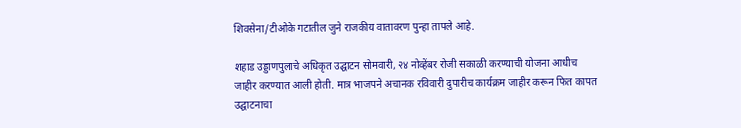शिवसेना/टीओके गटातील जुने राजकीय वातावरण पुन्हा तापले आहे.

शहाड उड्डाणपुलाचे अधिकृत उद्घाटन सोमवारी, २४ नोव्हेंबर रोजी सकाळी करण्याची योजना आधीच जाहीर करण्यात आली होती. मात्र भाजपने अचानक रविवारी दुपारीच कार्यक्रम जाहीर करून फित कापत उद्घाटनाचा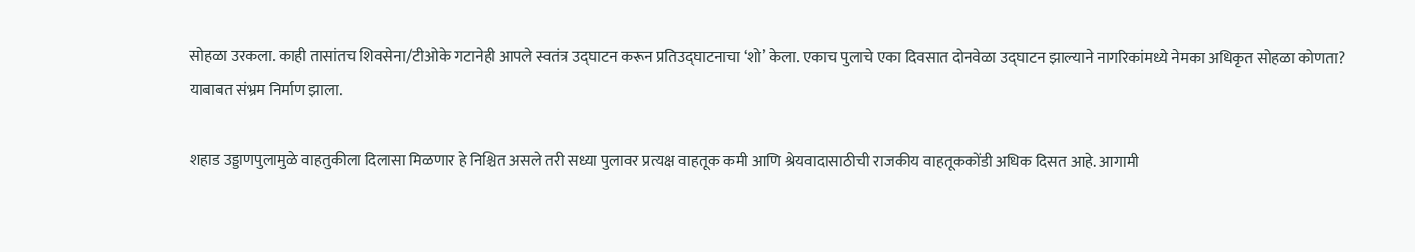सोहळा उरकला. काही तासांतच शिवसेना/टीओके गटानेही आपले स्वतंत्र उद्घाटन करून प्रतिउद्घाटनाचा ‘शो’ केला. एकाच पुलाचे एका दिवसात दोनवेळा उद्घाटन झाल्याने नागरिकांमध्ये नेमका अधिकृत सोहळा कोणता? याबाबत संभ्रम निर्माण झाला.

शहाड उड्डाणपुलामुळे वाहतुकीला दिलासा मिळणार हे निश्चित असले तरी सध्या पुलावर प्रत्यक्ष वाहतूक कमी आणि श्रेयवादासाठीची राजकीय वाहतूककोंडी अधिक दिसत आहे. आगामी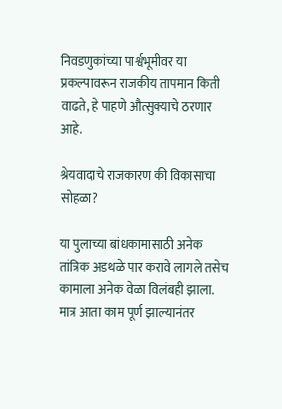निवडणुकांच्या पार्श्वभूमीवर या प्रकल्पावरून राजकीय तापमान किती वाढते, हे पाहणे औत्सुक्याचे ठरणार आहे.

श्रेयवादाचे राजकारण की विकासाचा सोहळा?

या पुलाच्या बांधकामासाठी अनेक तांत्रिक अडथळे पार करावे लागले तसेच कामाला अनेक वेळा विलंबही झाला. मात्र आता काम पूर्ण झाल्यानंतर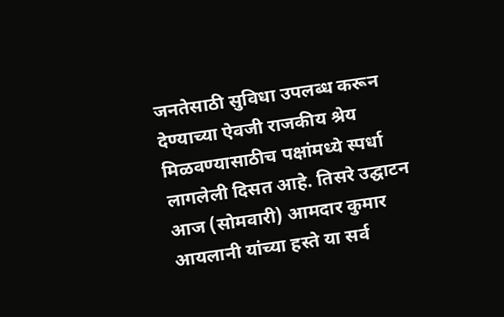जनतेसाठी सुविधा उपलब्ध करून देण्याच्या ऐवजी राजकीय श्रेय मिळवण्यासाठीच पक्षांमध्ये स्पर्धा लागलेली दिसत आहे. तिसरे उद्घाटन आज (सोमवारी) आमदार कुमार आयलानी यांच्या हस्ते या सर्व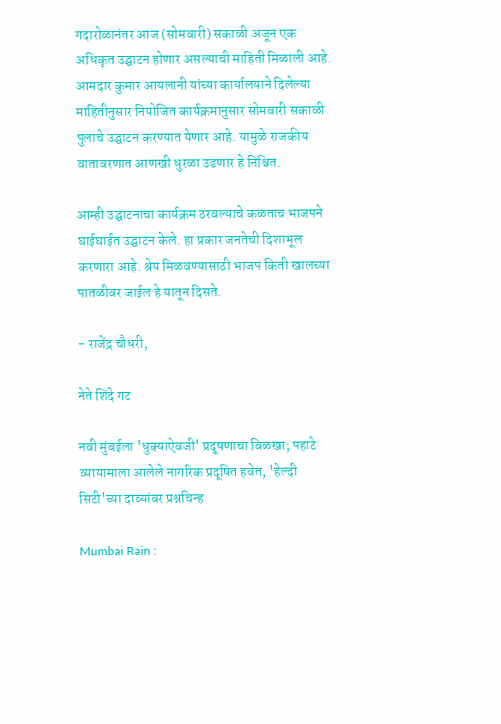गदारोळानंतर आज (सोमवारी) सकाळी अजून एक अधिकृत उद्घाटन होणार असल्याची माहिती मिळाली आहे. आमदार कुमार आयलानी यांच्या कार्यालयाने दिलेल्या माहितीनुसार नियोजित कार्यक्रमानुसार सोमवारी सकाळी पुलाचे उद्घाटन करण्यात येणार आहे. यामुळे राजकीय वातावरणात आणखी धुरळा उडणार हे निश्चित.

आम्ही उद्घाटनाचा कार्यक्रम ठरवल्याचे कळताच भाजपने घाईघाईत उद्घाटन केले. हा प्रकार जनतेची दिशाभूल करणारा आहे. श्रेय मिळवण्यासाठी भाजप किती खालच्या पातळीवर जाईल हे यातून दिसते.

- राजेंद्र चौधरी,

नेते शिंदे गट

नवी मुंबईला 'धुक्याऐवजी' प्रदूषणाचा विळखा; पहाटे व्यायामाला आलेले नागरिक प्रदूषित हवेत, 'हेल्दी सिटी'च्या दाव्यांवर प्रश्नचिन्ह

Mumbai Rain :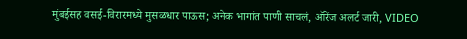मुंबईसह वसई-विरारमध्ये मुसळधार पाऊस; अनेक भागांत पाणी साचलं, ऑरेंज अलर्ट जारी, VIDEO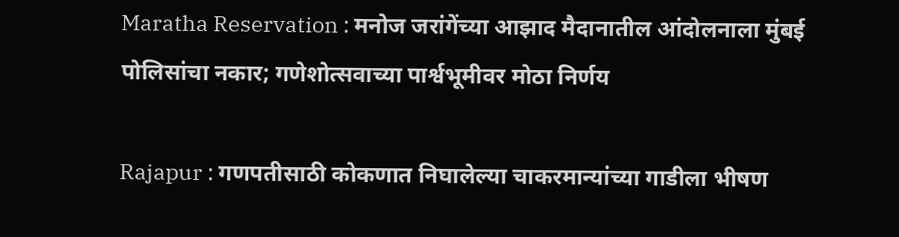Maratha Reservation : मनोज जरांगेंच्या आझाद मैदानातील आंदोलनाला मुंबई पोलिसांचा नकार; गणेशोत्सवाच्या पार्श्वभूमीवर मोठा निर्णय

Rajapur : गणपतीसाठी कोकणात निघालेल्या चाकरमान्यांच्या गाडीला भीषण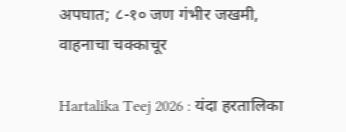अपघात; ८-१० जण गंभीर जखमी, वाहनाचा चक्काचूर

Hartalika Teej 2026 : यंदा हरतालिका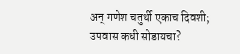अन् गणेश चतुर्थी एकाच दिवशी; उपवास कधी सोडायचा?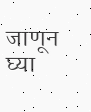जाणून घ्या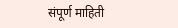संपूर्ण माहिती